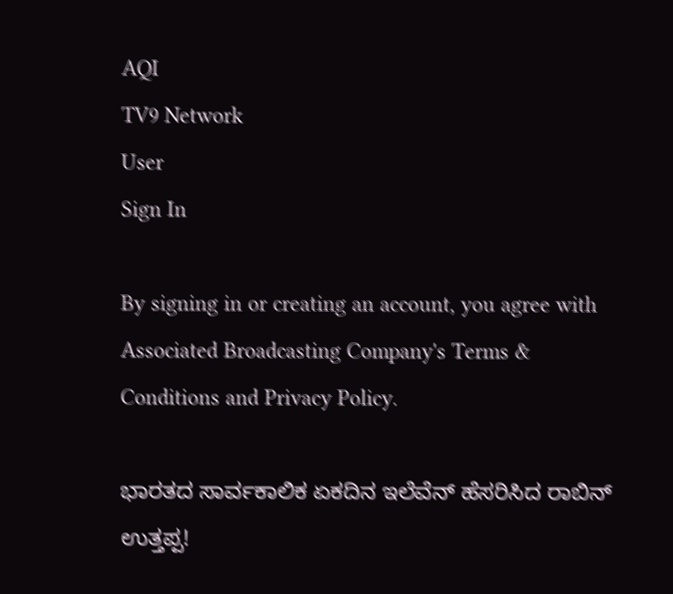AQI
TV9 Network
User
Sign In

By signing in or creating an account, you agree with Associated Broadcasting Company's Terms & Conditions and Privacy Policy.

ಭಾರತದ ಸಾರ್ವಕಾಲಿಕ ಏಕದಿನ ಇಲೆವೆನ್ ಹೆಸರಿಸಿದ ರಾಬಿನ್ ಉತ್ತಪ್ಪ!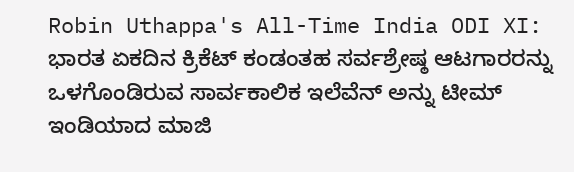Robin Uthappa's All-Time India ODI XI: ಭಾರತ ಏಕದಿನ ಕ್ರಿಕೆಟ್ ಕಂಡಂತಹ ಸರ್ವಶ್ರೇಷ್ಠ ಆಟಗಾರರನ್ನು ಒಳಗೊಂಡಿರುವ ಸಾರ್ವಕಾಲಿಕ ಇಲೆವೆನ್ ಅನ್ನು ಟೀಮ್ ಇಂಡಿಯಾದ ಮಾಜಿ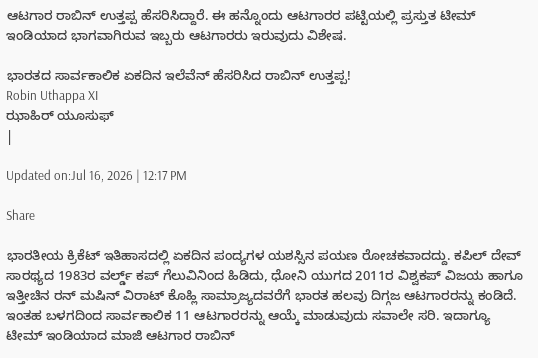ಆಟಗಾರ ರಾಬಿನ್ ಉತ್ತಪ್ಪ ಹೆಸರಿಸಿದ್ದಾರೆ. ಈ ಹನ್ನೊಂದು ಆಟಗಾರರ ಪಟ್ಟಿಯಲ್ಲಿ ಪ್ರಸ್ತುತ ಟೀಮ್ ಇಂಡಿಯಾದ ಭಾಗವಾಗಿರುವ ಇಬ್ಬರು ಆಟಗಾರರು ಇರುವುದು ವಿಶೇಷ.

ಭಾರತದ ಸಾರ್ವಕಾಲಿಕ ಏಕದಿನ ಇಲೆವೆನ್ ಹೆಸರಿಸಿದ ರಾಬಿನ್ ಉತ್ತಪ್ಪ!
Robin Uthappa XI
ಝಾಹಿರ್ ಯೂಸುಫ್
|

Updated on:Jul 16, 2026 | 12:17 PM

Share

ಭಾರತೀಯ ಕ್ರಿಕೆಟ್ ಇತಿಹಾಸದಲ್ಲಿ ಏಕದಿನ ಪಂದ್ಯಗಳ ಯಶಸ್ಸಿನ ಪಯಣ ರೋಚಕವಾದದ್ದು. ಕಪಿಲ್ ದೇವ್ ಸಾರಥ್ಯದ 1983ರ ವರ್ಲ್ಡ್ ಕಪ್ ಗೆಲುವಿನಿಂದ ಹಿಡಿದು, ಧೋನಿ ಯುಗದ 2011ರ ವಿಶ್ವಕಪ್ ವಿಜಯ ಹಾಗೂ ಇತ್ತೀಚಿನ ರನ್ ಮಷಿನ್ ವಿರಾಟ್ ಕೊಹ್ಲಿ ಸಾಮ್ರಾಜ್ಯದವರೆಗೆ ಭಾರತ ಹಲವು ದಿಗ್ಗಜ ಆಟಗಾರರನ್ನು ಕಂಡಿದೆ. ಇಂತಹ ಬಳಗದಿಂದ ಸಾರ್ವಕಾಲಿಕ 11 ಆಟಗಾರರನ್ನು ಆಯ್ಕೆ ಮಾಡುವುದು ಸವಾಲೇ ಸರಿ. ಇದಾಗ್ಯೂ ಟೀಮ್ ಇಂಡಿಯಾದ ಮಾಜಿ ಆಟಗಾರ ರಾಬಿನ್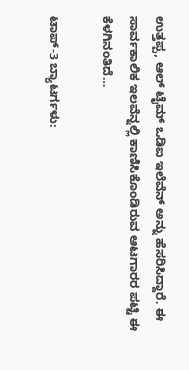ಉತ್ತಪ್ಪ, ಆಲ್ ಟೈಮ್ ಒಡಿಐ ಇಲೆವೆನ್ ಅನ್ನು ಹೆಸರಿಸಿದ್ದಾರೆ. ಈ ಸಾರ್ವಕಾಲಿಕ ಇಲವೆನ್ನಲ್ಲಿ ಕಾಣಿಸಿಕೊಂಡಿರುವ ಆಟಗಾರರ ಪಟ್ಟಿ ಈ ಕೆಳಗಿನಂತಿದೆ…

ಟಾಪ್-3 ಬ್ಯಾಟರ್ಗಳು: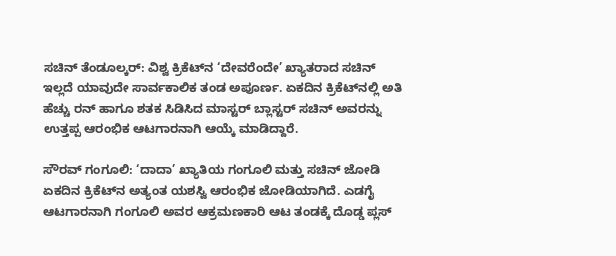ಸಚಿನ್ ತೆಂಡೂಲ್ಕರ್: ವಿಶ್ವ ಕ್ರಿಕೆಟ್‌ನ ‘ದೇವರೆಂದೇ’ ಖ್ಯಾತರಾದ ಸಚಿನ್ ಇಲ್ಲದೆ ಯಾವುದೇ ಸಾರ್ವಕಾಲಿಕ ತಂಡ ಅಪೂರ್ಣ. ಏಕದಿನ ಕ್ರಿಕೆಟ್‌ನಲ್ಲಿ ಅತಿ ಹೆಚ್ಚು ರನ್ ಹಾಗೂ ಶತಕ ಸಿಡಿಸಿದ ಮಾಸ್ಟರ್ ಬ್ಲಾಸ್ಟರ್ ಸಚಿನ್ ಅವರನ್ನು ಉತ್ತಪ್ಪ ಆರಂಭಿಕ ಆಟಗಾರನಾಗಿ ಆಯ್ಕೆ ಮಾಡಿದ್ದಾರೆ.

ಸೌರವ್ ಗಂಗೂಲಿ: ‘ದಾದಾ’ ಖ್ಯಾತಿಯ ಗಂಗೂಲಿ ಮತ್ತು ಸಚಿನ್ ಜೋಡಿ ಏಕದಿನ ಕ್ರಿಕೆಟ್‌ನ ಅತ್ಯಂತ ಯಶಸ್ವಿ ಆರಂಭಿಕ ಜೋಡಿಯಾಗಿದೆ. ಎಡಗೈ ಆಟಗಾರನಾಗಿ ಗಂಗೂಲಿ ಅವರ ಆಕ್ರಮಣಕಾರಿ ಆಟ ತಂಡಕ್ಕೆ ದೊಡ್ಡ ಪ್ಲಸ್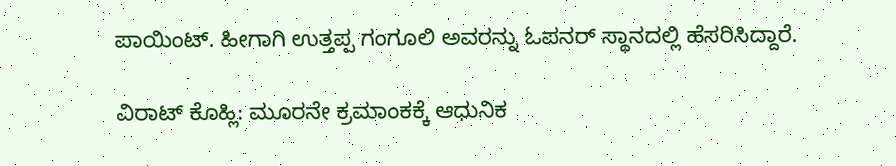ಪಾಯಿಂಟ್. ಹೀಗಾಗಿ ಉತ್ತಪ್ಪ ಗಂಗೂಲಿ ಅವರನ್ನು ಓಪನರ್ ಸ್ಥಾನದಲ್ಲಿ ಹೆಸರಿಸಿದ್ದಾರೆ.

ವಿರಾಟ್ ಕೊಹ್ಲಿ: ಮೂರನೇ ಕ್ರಮಾಂಕಕ್ಕೆ ಆಧುನಿಕ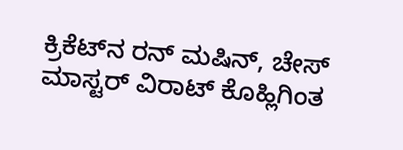ಕ್ರಿಕೆಟ್‌ನ ರನ್ ಮಷಿನ್, ಚೇಸ್ ಮಾಸ್ಟರ್ ವಿರಾಟ್ ಕೊಹ್ಲಿಗಿಂತ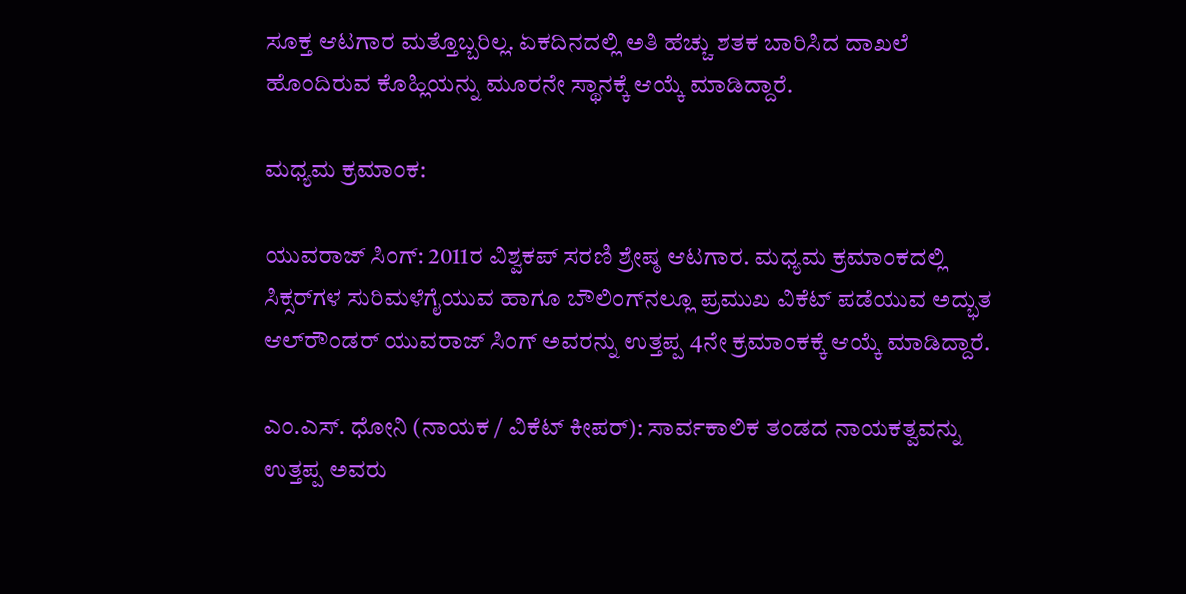ಸೂಕ್ತ ಆಟಗಾರ ಮತ್ತೊಬ್ಬರಿಲ್ಲ. ಏಕದಿನದಲ್ಲಿ ಅತಿ ಹೆಚ್ಚು ಶತಕ ಬಾರಿಸಿದ ದಾಖಲೆ ಹೊಂದಿರುವ ಕೊಹ್ಲಿಯನ್ನು ಮೂರನೇ ಸ್ಥಾನಕ್ಕೆ ಆಯ್ಕೆ ಮಾಡಿದ್ದಾರೆ.

ಮಧ್ಯಮ ಕ್ರಮಾಂಕ:

ಯುವರಾಜ್ ಸಿಂಗ್: 2011ರ ವಿಶ್ವಕಪ್ ಸರಣಿ ಶ್ರೇಷ್ಠ ಆಟಗಾರ. ಮಧ್ಯಮ ಕ್ರಮಾಂಕದಲ್ಲಿ ಸಿಕ್ಸರ್‌ಗಳ ಸುರಿಮಳೆಗೈಯುವ ಹಾಗೂ ಬೌಲಿಂಗ್‌ನಲ್ಲೂ ಪ್ರಮುಖ ವಿಕೆಟ್ ಪಡೆಯುವ ಅದ್ಭುತ ಆಲ್‌ರೌಂಡರ್ ಯುವರಾಜ್ ಸಿಂಗ್ ಅವರನ್ನು ಉತ್ತಪ್ಪ 4ನೇ ಕ್ರಮಾಂಕಕ್ಕೆ ಆಯ್ಕೆ ಮಾಡಿದ್ದಾರೆ.

ಎಂ.ಎಸ್. ಧೋನಿ (ನಾಯಕ / ವಿಕೆಟ್ ಕೀಪರ್): ಸಾರ್ವಕಾಲಿಕ ತಂಡದ ನಾಯಕತ್ವವನ್ನು ಉತ್ತಪ್ಪ ಅವರು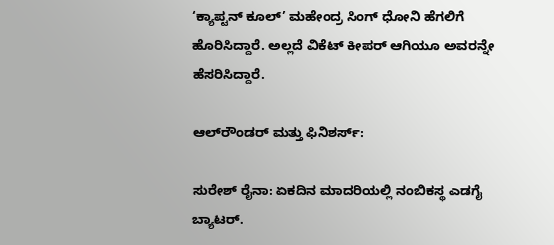‘ಕ್ಯಾಪ್ಟನ್ ಕೂಲ್’ ಮಹೇಂದ್ರ ಸಿಂಗ್ ಧೋನಿ ಹೆಗಲಿಗೆ ಹೊರಿಸಿದ್ದಾರೆ. ಅಲ್ಲದೆ ವಿಕೆಟ್ ಕೀಪರ್ ಆಗಿಯೂ ಅವರನ್ನೇ ಹೆಸರಿಸಿದ್ದಾರೆ.

ಆಲ್‌ರೌಂಡರ್‌ ಮತ್ತು ಫಿನಿಶರ್ಸ್:

ಸುರೇಶ್ ರೈನಾ: ಏಕದಿನ ಮಾದರಿಯಲ್ಲಿ ನಂಬಿಕಸ್ಥ ಎಡಗೈ ಬ್ಯಾಟರ್.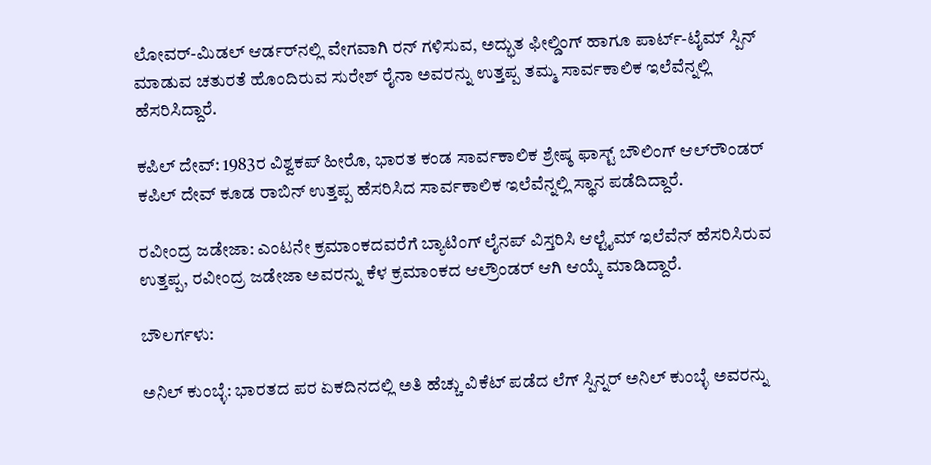ಲೋವರ್-ಮಿಡಲ್ ಆರ್ಡರ್‌ನಲ್ಲಿ ವೇಗವಾಗಿ ರನ್ ಗಳಿಸುವ, ಅದ್ಭುತ ಫೀಲ್ಡಿಂಗ್ ಹಾಗೂ ಪಾರ್ಟ್-ಟೈಮ್ ಸ್ಪಿನ್ ಮಾಡುವ ಚತುರತೆ ಹೊಂದಿರುವ ಸುರೇಶ್ ರೈನಾ ಅವರನ್ನು ಉತ್ತಪ್ಪ ತಮ್ಮ ಸಾರ್ವಕಾಲಿಕ ಇಲೆವೆನ್ನಲ್ಲಿ ಹೆಸರಿಸಿದ್ದಾರೆ.

ಕಪಿಲ್ ದೇವ್: 1983ರ ವಿಶ್ವಕಪ್ ಹೀರೊ, ಭಾರತ ಕಂಡ ಸಾರ್ವಕಾಲಿಕ ಶ್ರೇಷ್ಠ ಫಾಸ್ಟ್ ಬೌಲಿಂಗ್ ಆಲ್‌ರೌಂಡರ್ ಕಪಿಲ್ ದೇವ್ ಕೂಡ ರಾಬಿನ್ ಉತ್ತಪ್ಪ ಹೆಸರಿಸಿದ ಸಾರ್ವಕಾಲಿಕ ಇಲೆವೆನ್ನಲ್ಲಿ ಸ್ಥಾನ ಪಡೆದಿದ್ದಾರೆ.

ರವೀಂದ್ರ ಜಡೇಜಾ: ಎಂಟನೇ ಕ್ರಮಾಂಕದವರೆಗೆ ಬ್ಯಾಟಿಂಗ್ ಲೈನಪ್ ವಿಸ್ತರಿಸಿ ಆಲ್ಟೈಮ್ ಇಲೆವೆನ್ ಹೆಸರಿಸಿರುವ ಉತ್ತಪ್ಪ, ರವೀಂದ್ರ ಜಡೇಜಾ ಅವರನ್ನು ಕೆಳ ಕ್ರಮಾಂಕದ ಆಲ್ರೌಂಡರ್ ಆಗಿ ಆಯ್ಕೆ ಮಾಡಿದ್ದಾರೆ.

ಬೌಲರ್ಗಳು:

ಅನಿಲ್ ಕುಂಬ್ಳೆ: ಭಾರತದ ಪರ ಏಕದಿನದಲ್ಲಿ ಅತಿ ಹೆಚ್ಚು ವಿಕೆಟ್ ಪಡೆದ ಲೆಗ್ ಸ್ಪಿನ್ನರ್ ಅನಿಲ್ ಕುಂಬ್ಳೆ ಅವರನ್ನು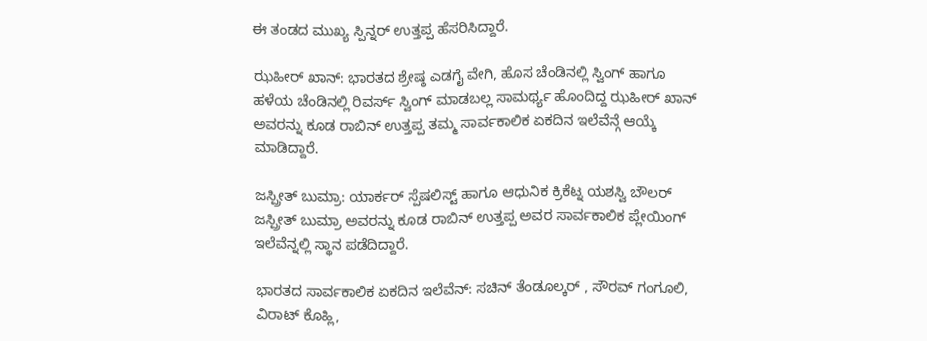ಈ ತಂಡದ ಮುಖ್ಯ ಸ್ಪಿನ್ನರ್ ಉತ್ತಪ್ಪ ಹೆಸರಿಸಿದ್ದಾರೆ.

ಝಹೀರ್ ಖಾನ್: ಭಾರತದ ಶ್ರೇಷ್ಠ ಎಡಗೈ ವೇಗಿ, ಹೊಸ ಚೆಂಡಿನಲ್ಲಿ ಸ್ವಿಂಗ್ ಹಾಗೂ ಹಳೆಯ ಚೆಂಡಿನಲ್ಲಿ ರಿವರ್ಸ್ ಸ್ವಿಂಗ್ ಮಾಡಬಲ್ಲ ಸಾಮರ್ಥ್ಯ ಹೊಂದಿದ್ದ ಝಹೀರ್ ಖಾನ್ ಅವರನ್ನು ಕೂಡ ರಾಬಿನ್ ಉತ್ತಪ್ಪ ತಮ್ಮ ಸಾರ್ವಕಾಲಿಕ ಏಕದಿನ ಇಲೆವೆನ್ಗೆ ಆಯ್ಕೆ ಮಾಡಿದ್ದಾರೆ.

ಜಸ್ಪ್ರೀತ್ ಬುಮ್ರಾ: ಯಾರ್ಕರ್ ಸ್ಪೆಷಲಿಸ್ಟ್ ಹಾಗೂ ಆಧುನಿಕ ಕ್ರಿಕೆಟ್ನ ಯಶಸ್ವಿ ಬೌಲರ್ ಜಸ್ಪ್ರೀತ್ ಬುಮ್ರಾ ಅವರನ್ನು ಕೂಡ ರಾಬಿನ್ ಉತ್ತಪ್ಪ ಅವರ ಸಾರ್ವಕಾಲಿಕ ಪ್ಲೇಯಿಂಗ್ ಇಲೆವೆನ್ನಲ್ಲಿ ಸ್ಥಾನ ಪಡೆದಿದ್ದಾರೆ.

ಭಾರತದ ಸಾರ್ವಕಾಲಿಕ ಏಕದಿನ ಇಲೆವೆನ್: ಸಚಿನ್ ತೆಂಡೂಲ್ಕರ್ , ಸೌರವ್ ಗಂಗೂಲಿ, ವಿರಾಟ್ ಕೊಹ್ಲಿ,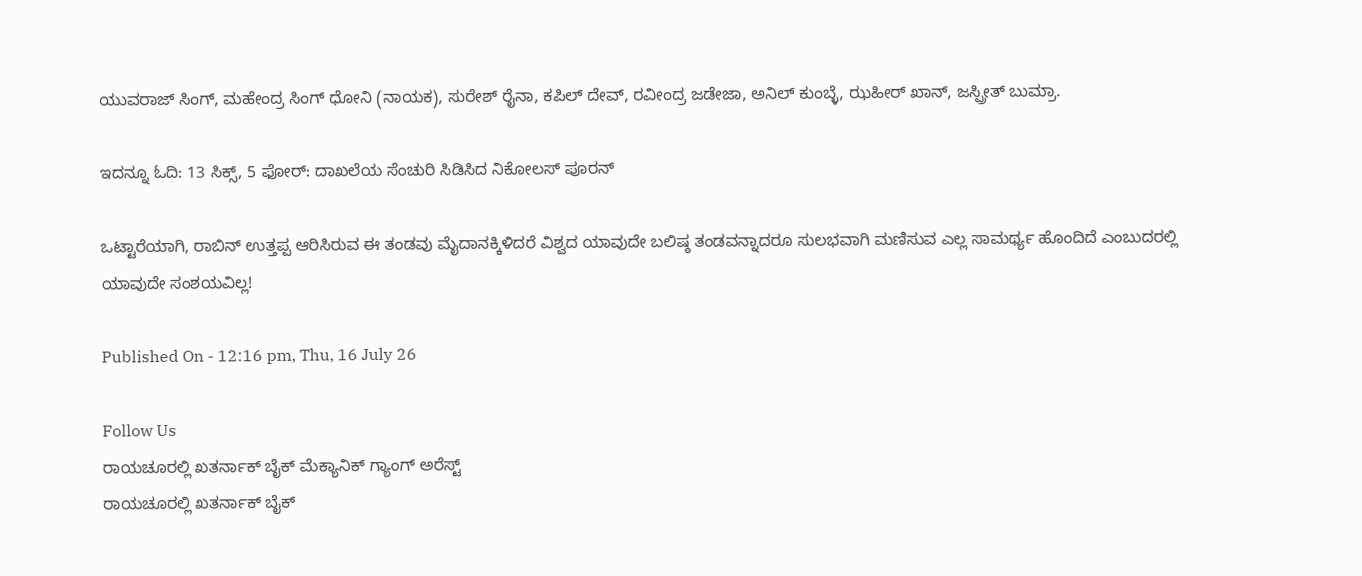ಯುವರಾಜ್ ಸಿಂಗ್, ಮಹೇಂದ್ರ ಸಿಂಗ್ ಧೋನಿ (ನಾಯಕ), ಸುರೇಶ್ ರೈನಾ, ಕಪಿಲ್ ದೇವ್, ರವೀಂದ್ರ ಜಡೇಜಾ, ಅನಿಲ್ ಕುಂಬ್ಳೆ, ಝಹೀರ್ ಖಾನ್, ಜಸ್ಪ್ರೀತ್ ಬುಮ್ರಾ.

ಇದನ್ನೂ ಓದಿ: 13 ಸಿಕ್ಸ್, 5 ಫೋರ್: ದಾಖಲೆಯ ಸೆಂಚುರಿ ಸಿಡಿಸಿದ ನಿಕೋಲಸ್ ಪೂರನ್

ಒಟ್ಟಾರೆಯಾಗಿ, ರಾಬಿನ್ ಉತ್ತಪ್ಪ ಆರಿಸಿರುವ ಈ ತಂಡವು ಮೈದಾನಕ್ಕಿಳಿದರೆ ವಿಶ್ವದ ಯಾವುದೇ ಬಲಿಷ್ಠ ತಂಡವನ್ನಾದರೂ ಸುಲಭವಾಗಿ ಮಣಿಸುವ ಎಲ್ಲ ಸಾಮರ್ಥ್ಯ ಹೊಂದಿದೆ ಎಂಬುದರಲ್ಲಿ ಯಾವುದೇ ಸಂಶಯವಿಲ್ಲ!

Published On - 12:16 pm, Thu, 16 July 26

Follow Us
ರಾಯಚೂರಲ್ಲಿ ಖತರ್ನಾಕ್ ಬೈಕ್ ಮೆಕ್ಯಾನಿಕ್ ಗ್ಯಾಂಗ್ ಅರೆಸ್ಟ್
ರಾಯಚೂರಲ್ಲಿ ಖತರ್ನಾಕ್ ಬೈಕ್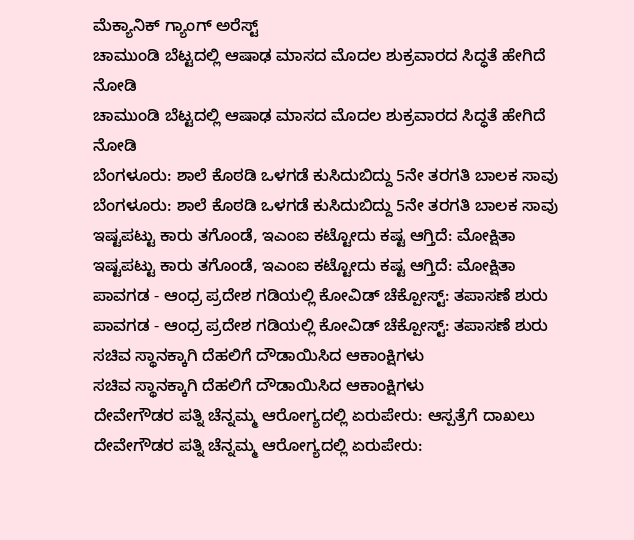ಮೆಕ್ಯಾನಿಕ್ ಗ್ಯಾಂಗ್ ಅರೆಸ್ಟ್
ಚಾಮುಂಡಿ ಬೆಟ್ಟದಲ್ಲಿ ಆಷಾಢ ಮಾಸದ ಮೊದಲ ಶುಕ್ರವಾರದ ಸಿದ್ಧತೆ ಹೇಗಿದೆ ನೋಡಿ
ಚಾಮುಂಡಿ ಬೆಟ್ಟದಲ್ಲಿ ಆಷಾಢ ಮಾಸದ ಮೊದಲ ಶುಕ್ರವಾರದ ಸಿದ್ಧತೆ ಹೇಗಿದೆ ನೋಡಿ
ಬೆಂಗಳೂರು: ಶಾಲೆ ಕೊಠಡಿ ಒಳಗಡೆ ಕುಸಿದುಬಿದ್ದು 5ನೇ ತರಗತಿ ಬಾಲಕ ಸಾವು
ಬೆಂಗಳೂರು: ಶಾಲೆ ಕೊಠಡಿ ಒಳಗಡೆ ಕುಸಿದುಬಿದ್ದು 5ನೇ ತರಗತಿ ಬಾಲಕ ಸಾವು
ಇಷ್ಟಪಟ್ಟು ಕಾರು ತಗೊಂಡೆ, ಇಎಂಐ ಕಟ್ಟೋದು ಕಷ್ಟ ಆಗ್ತಿದೆ: ಮೋಕ್ಷಿತಾ
ಇಷ್ಟಪಟ್ಟು ಕಾರು ತಗೊಂಡೆ, ಇಎಂಐ ಕಟ್ಟೋದು ಕಷ್ಟ ಆಗ್ತಿದೆ: ಮೋಕ್ಷಿತಾ
ಪಾವಗಡ - ಆಂಧ್ರ ಪ್ರದೇಶ ಗಡಿಯಲ್ಲಿ ಕೋವಿಡ್ ಚೆಕ್ಪೋಸ್ಟ್: ತಪಾಸಣೆ ಶುರು
ಪಾವಗಡ - ಆಂಧ್ರ ಪ್ರದೇಶ ಗಡಿಯಲ್ಲಿ ಕೋವಿಡ್ ಚೆಕ್ಪೋಸ್ಟ್: ತಪಾಸಣೆ ಶುರು
ಸಚಿವ ಸ್ಥಾನಕ್ಕಾಗಿ ದೆಹಲಿಗೆ ದೌಡಾಯಿಸಿದ ಆಕಾಂಕ್ಷಿಗಳು
ಸಚಿವ ಸ್ಥಾನಕ್ಕಾಗಿ ದೆಹಲಿಗೆ ದೌಡಾಯಿಸಿದ ಆಕಾಂಕ್ಷಿಗಳು
ದೇವೇಗೌಡರ ಪತ್ನಿ ಚೆನ್ನಮ್ಮ ಆರೋಗ್ಯದಲ್ಲಿ ಏರುಪೇರು: ಆಸ್ಪತ್ರೆಗೆ ದಾಖಲು
ದೇವೇಗೌಡರ ಪತ್ನಿ ಚೆನ್ನಮ್ಮ ಆರೋಗ್ಯದಲ್ಲಿ ಏರುಪೇರು: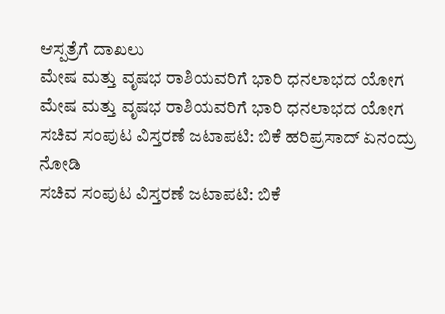ಆಸ್ಪತ್ರೆಗೆ ದಾಖಲು
ಮೇಷ ಮತ್ತು ವೃಷಭ ರಾಶಿಯವರಿಗೆ ಭಾರಿ ಧನಲಾಭದ ಯೋಗ
ಮೇಷ ಮತ್ತು ವೃಷಭ ರಾಶಿಯವರಿಗೆ ಭಾರಿ ಧನಲಾಭದ ಯೋಗ
ಸಚಿವ ಸಂಪುಟ ವಿಸ್ತರಣೆ ಜಟಾಪಟಿ: ಬಿಕೆ ಹರಿಪ್ರಸಾದ್ ಏನಂದ್ರು ನೋಡಿ
ಸಚಿವ ಸಂಪುಟ ವಿಸ್ತರಣೆ ಜಟಾಪಟಿ: ಬಿಕೆ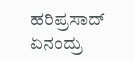ಹರಿಪ್ರಸಾದ್ ಏನಂದ್ರು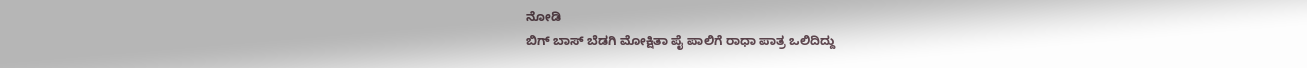ನೋಡಿ
ಬಿಗ್ ಬಾಸ್ ಬೆಡಗಿ ಮೋಕ್ಷಿತಾ ಪೈ ಪಾಲಿಗೆ ರಾಧಾ ಪಾತ್ರ ಒಲಿದಿದ್ದು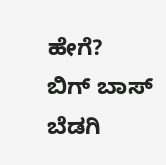ಹೇಗೆ?
ಬಿಗ್ ಬಾಸ್ ಬೆಡಗಿ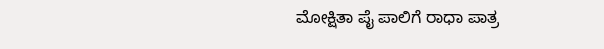ಮೋಕ್ಷಿತಾ ಪೈ ಪಾಲಿಗೆ ರಾಧಾ ಪಾತ್ರ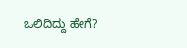ಒಲಿದಿದ್ದು ಹೇಗೆ?